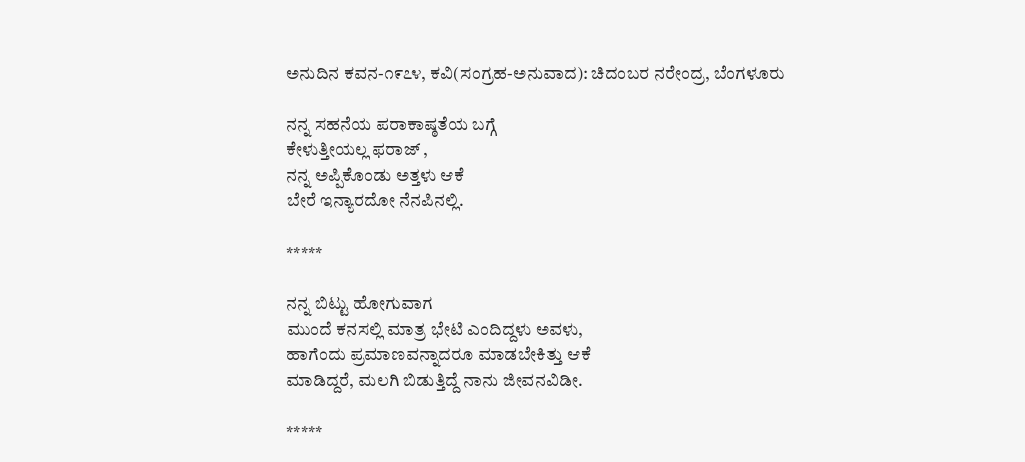ಅನುದಿನ ಕವನ-೧೯೭೪, ಕವಿ(ಸಂಗ್ರಹ-ಅನುವಾದ): ಚಿದಂಬರ ನರೇಂದ್ರ, ಬೆಂಗಳೂರು

ನನ್ನ ಸಹನೆಯ ಪರಾಕಾಷ್ಠತೆಯ ಬಗ್ಗೆ
ಕೇಳುತ್ತೀಯಲ್ಲ ಫರಾಜ್ ,
ನನ್ನ ಅಪ್ಪಿಕೊಂಡು ಅತ್ತಳು ಆಕೆ
ಬೇರೆ ಇನ್ಯಾರದೋ ನೆನಪಿನಲ್ಲಿ.

*****

ನನ್ನ ಬಿಟ್ಟು ಹೋಗುವಾಗ
ಮುಂದೆ ಕನಸಲ್ಲಿ ಮಾತ್ರ ಭೇಟಿ ಎಂದಿದ್ದಳು ಅವಳು,
ಹಾಗೆಂದು ಪ್ರಮಾಣವನ್ನಾದರೂ ಮಾಡಬೇಕಿತ್ತು ಆಕೆ
ಮಾಡಿದ್ದರೆ, ಮಲಗಿ ಬಿಡುತ್ತಿದ್ದೆ ನಾನು ಜೀವನವಿಡೀ.

*****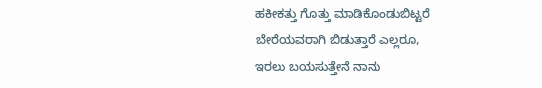ಹಕೀಕತ್ತು ಗೊತ್ತು ಮಾಡಿಕೊಂಡುಬಿಟ್ಟರೆ
ಬೇರೆಯವರಾಗಿ ಬಿಡುತ್ತಾರೆ ಎಲ್ಲರೂ,
ಇರಲು ಬಯಸುತ್ತೇನೆ ನಾನು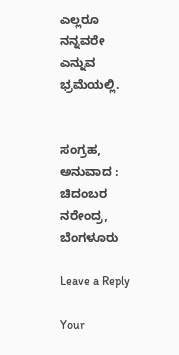ಎಲ್ಲರೂ ನನ್ನವರೇ ಎನ್ನುವ ಭ್ರಮೆಯಲ್ಲಿ.


ಸಂಗ್ರಹ, ಅನುವಾದ : ಚಿದಂಬರ ನರೇಂದ್ರ, ಬೆಂಗಳೂರು

Leave a Reply

Your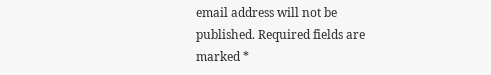email address will not be published. Required fields are marked *